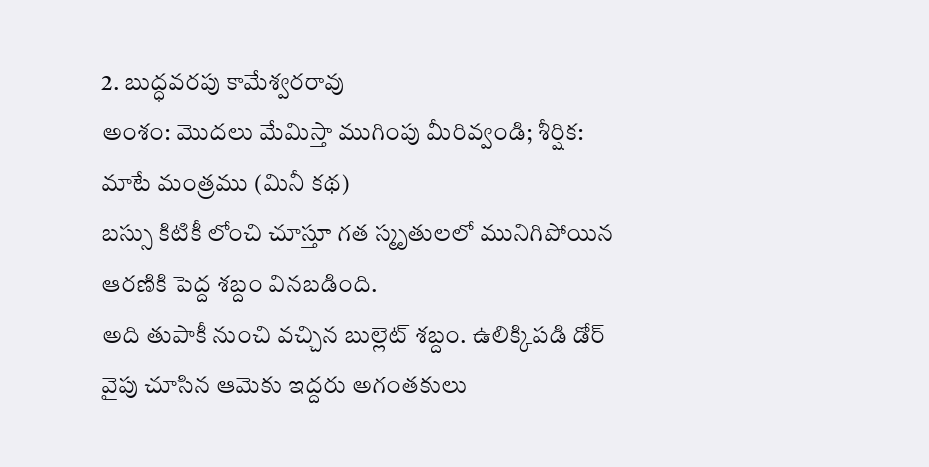2. బుద్ధవరపు కామేశ్వరరావు
అంశం: మొదలు మేమిస్తా ముగింపు మీరివ్వండి; శీర్షిక: మాటే మంత్రము (మినీ కథ)
బస్సు కిటికీ లోంచి చూస్తూ గత స్మృతులలో మునిగిపోయిన ఆరణికి పెద్ద శబ్దం వినబడింది.
అది తుపాకీ నుంచి వచ్చిన బుల్లెట్ శబ్దం. ఉలిక్కిపడి డోర్ వైపు చూసిన ఆమెకు ఇద్దరు అగంతకులు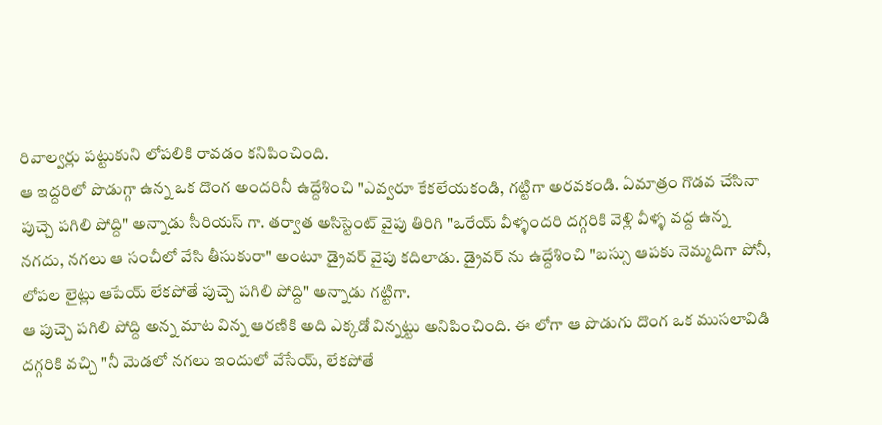రివాల్వర్లు పట్టుకుని లోపలికి రావడం కనిపించింది.
ఆ ఇద్దరిలో పొడుగ్గా ఉన్న ఒక దొంగ అందరినీ ఉద్దేశించి "ఎవ్వరూ కేకలేయకండి, గట్టిగా అరవకండి. ఏమాత్రం గొడవ చేసినా పుచ్చె పగిలి పోద్ది" అన్నాడు సీరియస్ గా. తర్వాత అసిస్టెంట్ వైపు తిరిగి "ఒరేయ్ వీళ్ళందరి దగ్గరికి వెళ్లి వీళ్ళ వద్ద ఉన్న నగదు, నగలు ఆ సంచీలో వేసి తీసుకురా" అంటూ డ్రైవర్ వైపు కదిలాడు. డ్రైవర్ ను ఉద్దేశించి "బస్సు ఆపకు నెమ్మదిగా పోనీ, లోపల లైట్లు ఆపేయ్ లేకపోతే పుచ్చె పగిలి పోద్ది" అన్నాడు గట్టిగా.
ఆ పుచ్చె పగిలి పోద్ది అన్న మాట విన్న ఆరణికి అది ఎక్కడో విన్నట్టు అనిపించింది. ఈ లోగా ఆ పొడుగు దొంగ ఒక ముసలావిడి దగ్గరికి వచ్చి "నీ మెడలో నగలు ఇందులో వేసేయ్, లేకపోతే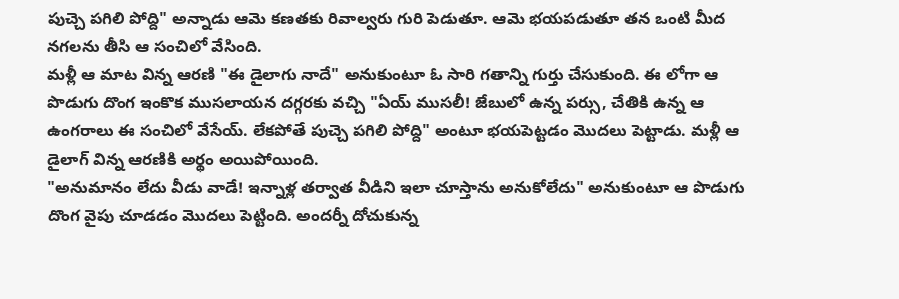పుచ్చె పగిలి పోద్ది" అన్నాడు ఆమె కణతకు రివాల్వరు గురి పెడుతూ. ఆమె భయపడుతూ తన ఒంటి మీద నగలను తీసి ఆ సంచిలో వేసింది.
మళ్లీ ఆ మాట విన్న ఆరణి "ఈ డైలాగు నాదే" అనుకుంటూ ఓ సారి గతాన్ని గుర్తు చేసుకుంది. ఈ లోగా ఆ పొడుగు దొంగ ఇంకొక ముసలాయన దగ్గరకు వచ్చి "ఏయ్ ముసలీ! జేబులో ఉన్న పర్సు, చేతికి ఉన్న ఆ ఉంగరాలు ఈ సంచిలో వేసేయ్. లేకపోతే పుచ్చె పగిలి పోద్ది" అంటూ భయపెట్టడం మొదలు పెట్టాడు. మళ్లీ ఆ డైలాగ్ విన్న ఆరణికి అర్థం అయిపోయింది.
"అనుమానం లేదు వీడు వాడే! ఇన్నాళ్ల తర్వాత వీడిని ఇలా చూస్తాను అనుకోలేదు" అనుకుంటూ ఆ పొడుగు దొంగ వైపు చూడడం మొదలు పెట్టింది. అందర్నీ దోచుకున్న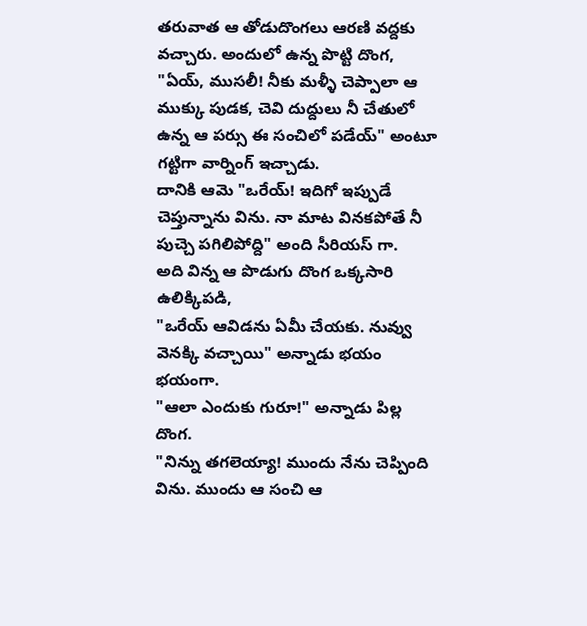తరువాత ఆ తోడుదొంగలు ఆరణి వద్దకు వచ్చారు. అందులో ఉన్న పొట్టి దొంగ,
"ఏయ్, ముసలీ! నీకు మళ్ళీ చెప్పాలా ఆ ముక్కు పుడక, చెవి దుద్దులు నీ చేతులో ఉన్న ఆ పర్సు ఈ సంచిలో పడేయ్" అంటూ గట్టిగా వార్నింగ్ ఇచ్చాడు.
దానికి ఆమె "ఒరేయ్! ఇదిగో ఇప్పుడే చెప్తున్నాను విను. నా మాట వినకపోతే నీ పుచ్చె పగిలిపోద్ది" అంది సీరియస్ గా.
అది విన్న ఆ పొడుగు దొంగ ఒక్కసారి ఉలిక్కిపడి,
"ఒరేయ్ ఆవిడను ఏమీ చేయకు. నువ్వు వెనక్కి వచ్చాయి" అన్నాడు భయం భయంగా.
"ఆలా ఎందుకు గురూ!" అన్నాడు పిల్ల దొంగ.
"నిన్ను తగలెయ్యా! ముందు నేను చెప్పింది విను. ముందు ఆ సంచి ఆ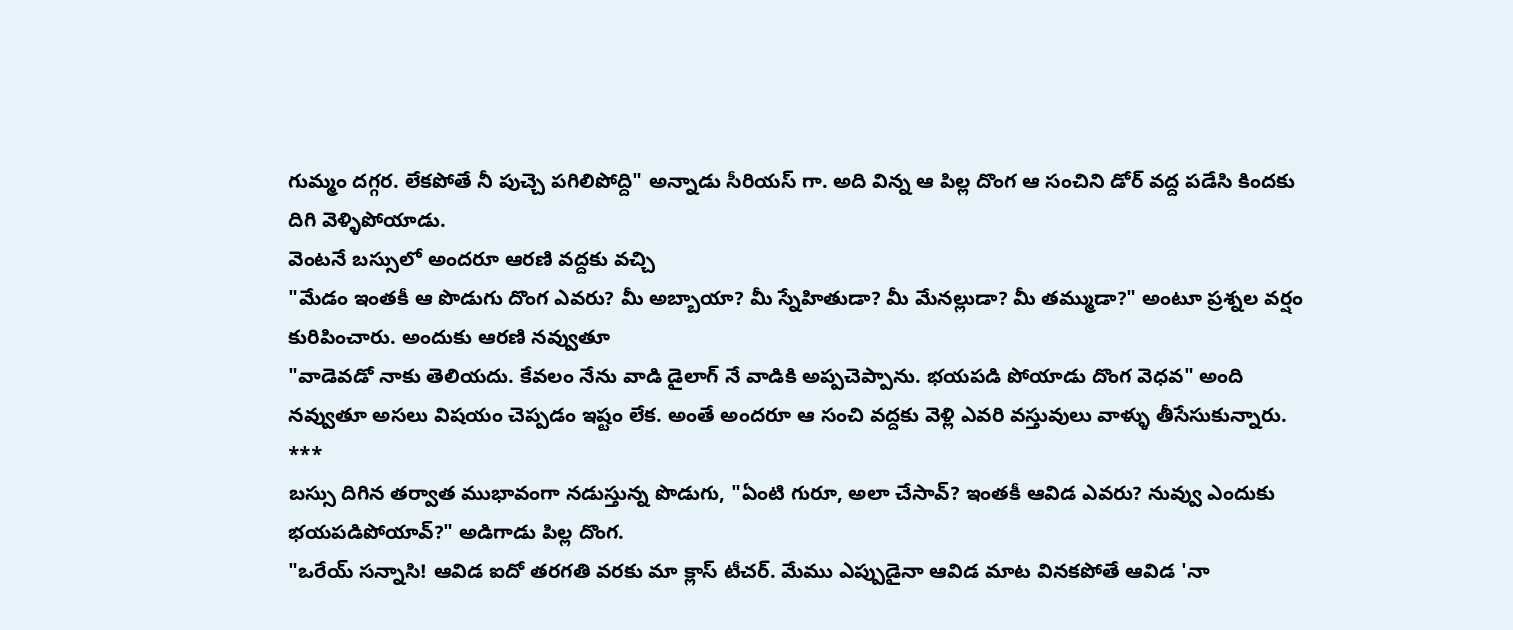గుమ్మం దగ్గర. లేకపోతే నీ పుచ్చె పగిలిపోద్ది" అన్నాడు సీరియస్ గా. అది విన్న ఆ పిల్ల దొంగ ఆ సంచిని డోర్ వద్ద పడేసి కిందకు దిగి వెళ్ళిపోయాడు.
వెంటనే బస్సులో అందరూ ఆరణి వద్దకు వచ్చి
"మేడం ఇంతకీ ఆ పొడుగు దొంగ ఎవరు? మీ అబ్బాయా? మీ స్నేహితుడా? మీ మేనల్లుడా? మీ తమ్ముడా?" అంటూ ప్రశ్నల వర్షం కురిపించారు. అందుకు ఆరణి నవ్వుతూ
"వాడెవడో నాకు తెలియదు. కేవలం నేను వాడి డైలాగ్ నే వాడికి అప్పచెప్పాను. భయపడి పోయాడు దొంగ వెధవ" అంది నవ్వుతూ అసలు విషయం చెప్పడం ఇష్టం లేక. అంతే అందరూ ఆ సంచి వద్దకు వెళ్లి ఎవరి వస్తువులు వాళ్ళు తీసేసుకున్నారు.
***
బస్సు దిగిన తర్వాత ముభావంగా నడుస్తున్న పొడుగు, "ఏంటి గురూ, అలా చేసావ్? ఇంతకీ ఆవిడ ఎవరు? నువ్వు ఎందుకు భయపడిపోయావ్?" అడిగాడు పిల్ల దొంగ.
"ఒరేయ్ సన్నాసి! ఆవిడ ఐదో తరగతి వరకు మా క్లాస్ టీచర్. మేము ఎప్పుడైనా ఆవిడ మాట వినకపోతే ఆవిడ 'నా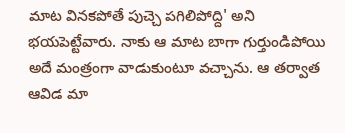మాట వినకపోతే పుచ్చె పగిలిపోద్ది' అని భయపెట్టేవారు. నాకు ఆ మాట బాగా గుర్తుండిపోయి అదే మంత్రంగా వాడుకుంటూ వచ్చాను. ఆ తర్వాత ఆవిడ మా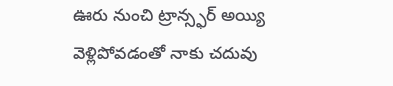ఊరు నుంచి ట్రాన్స్ఫర్ అయ్యి వెళ్లిపోవడంతో నాకు చదువు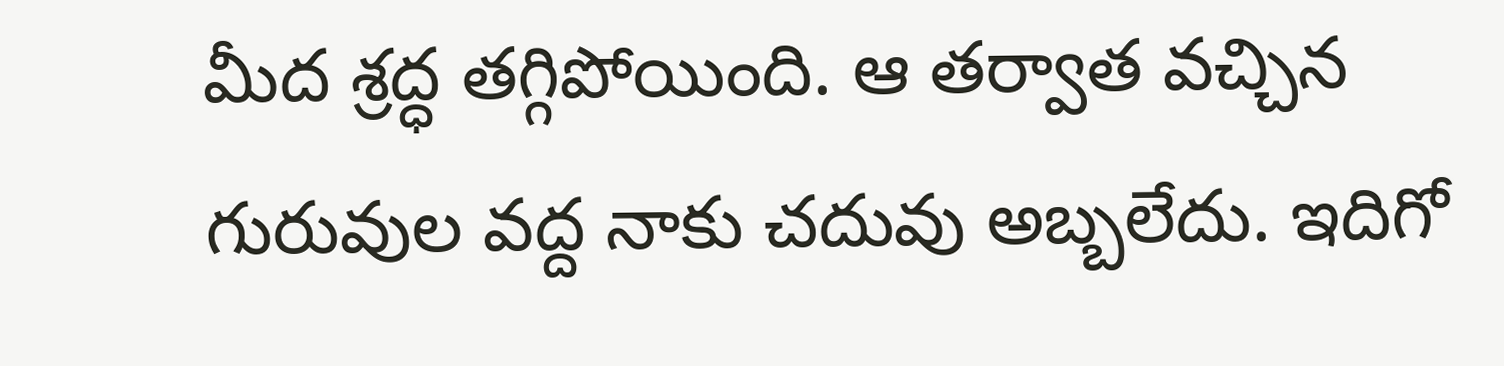మీద శ్రద్ధ తగ్గిపోయింది. ఆ తర్వాత వచ్చిన గురువుల వద్ద నాకు చదువు అబ్బలేదు. ఇదిగో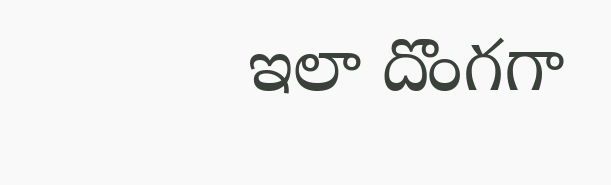ఇలా దొంగగా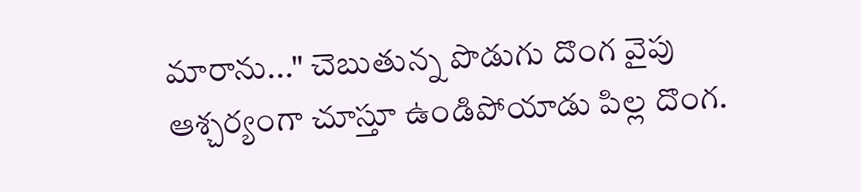మారాను..." చెబుతున్న పొడుగు దొంగ వైపు ఆశ్చర్యంగా చూస్తూ ఉండిపోయాడు పిల్ల దొంగ.